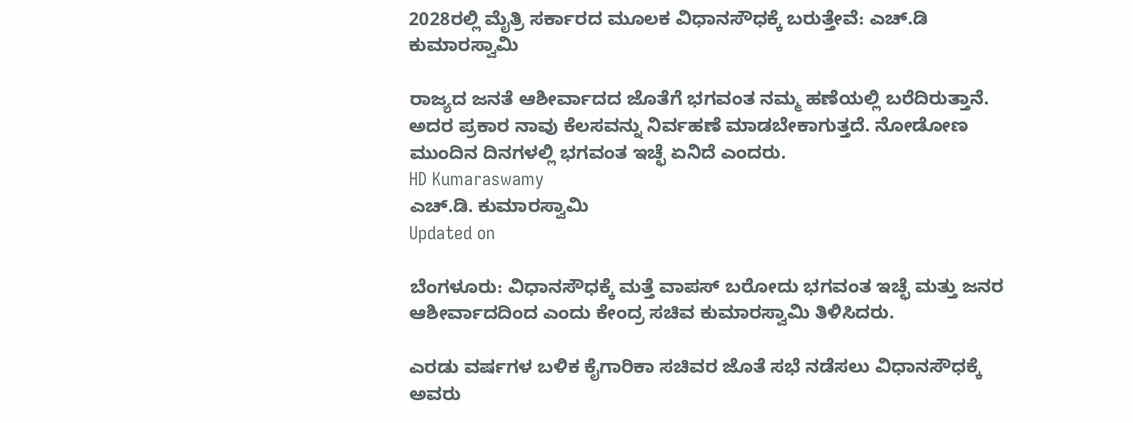2028ರಲ್ಲಿ ಮೈತ್ರಿ ಸರ್ಕಾರದ ಮೂಲಕ ವಿಧಾನಸೌಧಕ್ಕೆ ಬರುತ್ತೇವೆ: ಎಚ್.ಡಿ ಕುಮಾರಸ್ವಾಮಿ

ರಾಜ್ಯದ ಜನತೆ ಆಶೀರ್ವಾದದ ಜೊತೆಗೆ ಭಗವಂತ ನಮ್ಮ ಹಣೆಯಲ್ಲಿ ಬರೆದಿರುತ್ತಾನೆ. ಅದರ ಪ್ರಕಾರ ನಾವು ಕೆಲಸವನ್ನು ನಿರ್ವಹಣೆ ಮಾಡಬೇಕಾಗುತ್ತದೆ. ನೋಡೋಣ ಮುಂದಿನ ದಿನಗಳಲ್ಲಿ ಭಗವಂತ ಇಚ್ಛೆ ಏನಿದೆ ಎಂದರು.
HD Kumaraswamy
ಎಚ್.ಡಿ. ಕುಮಾರಸ್ವಾಮಿ
Updated on

ಬೆಂಗಳೂರು: ವಿಧಾನಸೌಧಕ್ಕೆ ಮತ್ತೆ ವಾಪಸ್ ಬರೋದು ಭಗವಂತ ಇಚ್ಛೆ ಮತ್ತು ಜನರ ಆಶೀರ್ವಾದದಿಂದ ಎಂದು ಕೇಂದ್ರ ಸಚಿವ ಕುಮಾರಸ್ವಾಮಿ ತಿಳಿಸಿದರು.

ಎರಡು ವರ್ಷಗಳ ಬಳಿಕ ಕೈಗಾರಿಕಾ ಸಚಿವರ ಜೊತೆ ಸಭೆ ನಡೆಸಲು ವಿಧಾನಸೌಧಕ್ಕೆ ಅವರು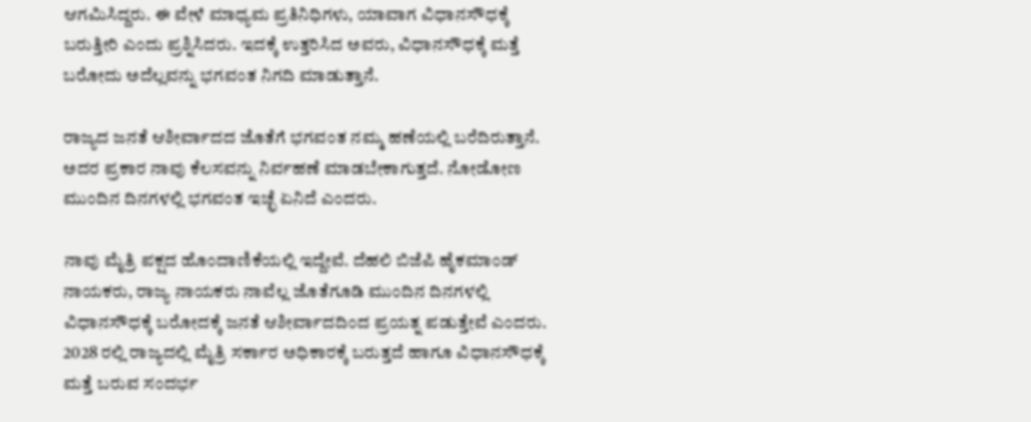ಆಗಮಿಸಿದ್ದರು. ಈ ವೇಳೆ ಮಾಧ್ಯಮ ಪ್ರತಿನಿಧಿಗಳು, ಯಾವಾಗ ವಿಧಾನಸೌಧಕ್ಕೆ ಬರುತ್ತೀರಿ ಎಂದು ಪ್ರಶ್ನಿಸಿದರು. ಇದಕ್ಕೆ ಉತ್ತರಿಸಿದ ಅವರು, ವಿಧಾನಸೌಧಕ್ಕೆ ಮತ್ತೆ ಬರೋದು ಅದೆಲ್ಲವನ್ನು ಭಗವಂತ ನಿಗದಿ ಮಾಡುತ್ತಾನೆ.

ರಾಜ್ಯದ ಜನತೆ ಆಶೀರ್ವಾದದ ಜೊತೆಗೆ ಭಗವಂತ ನಮ್ಮ ಹಣೆಯಲ್ಲಿ ಬರೆದಿರುತ್ತಾನೆ. ಅದರ ಪ್ರಕಾರ ನಾವು ಕೆಲಸವನ್ನು ನಿರ್ವಹಣೆ ಮಾಡಬೇಕಾಗುತ್ತದೆ. ನೋಡೋಣ ಮುಂದಿನ ದಿನಗಳಲ್ಲಿ ಭಗವಂತ ಇಚ್ಛೆ ಏನಿದೆ ಎಂದರು.

ನಾವು ಮೈತ್ರಿ ಪಕ್ಷದ ಹೊಂದಾಣಿಕೆಯಲ್ಲಿ ಇದ್ದೇವೆ. ದೆಹಲಿ ಬಿಜೆಪಿ ಹೈಕಮಾಂಡ್ ನಾಯಕರು, ರಾಜ್ಯ ನಾಯಕರು ನಾವೆಲ್ಲ ಜೊತೆಗೂಡಿ ಮುಂದಿನ ದಿನಗಳಲ್ಲಿ ವಿಧಾನಸೌಧಕ್ಕೆ ಬರೋದಕ್ಕೆ ಜನತೆ ಆಶೀರ್ವಾದದಿಂದ ಪ್ರಯತ್ನ ಪಡುತ್ತೇವೆ ಎಂದರು. 2028 ರಲ್ಲಿ ರಾಜ್ಯದಲ್ಲಿ ಮೈತ್ರಿ ಸರ್ಕಾರ ಅಧಿಕಾರಕ್ಕೆ ಬರುತ್ತದೆ ಹಾಗೂ ವಿಧಾನಸೌಧಕ್ಕೆ ಮತ್ತೆ ಬರುವ ಸಂದರ್ಭ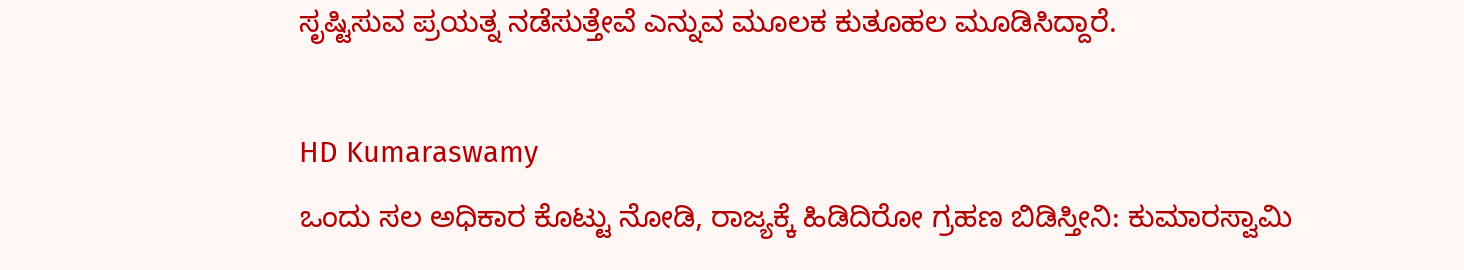ಸೃಷ್ಟಿಸುವ ಪ್ರಯತ್ನ ನಡೆಸುತ್ತೇವೆ ಎನ್ನುವ ಮೂಲಕ ಕುತೂಹಲ ಮೂಡಿಸಿದ್ದಾರೆ‌.

HD Kumaraswamy
ಒಂದು ಸಲ ಅಧಿಕಾರ ಕೊಟ್ಟು ನೋಡಿ, ರಾಜ್ಯಕ್ಕೆ ಹಿಡಿದಿರೋ ಗ್ರಹಣ ಬಿಡಿಸ್ತೀನಿ: ಕುಮಾರಸ್ವಾಮಿ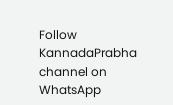Follow KannadaPrabha channel on WhatsApp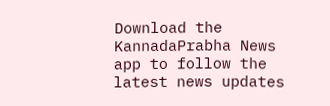Download the KannadaPrabha News app to follow the latest news updates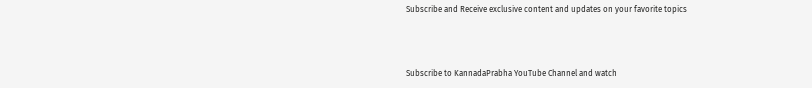Subscribe and Receive exclusive content and updates on your favorite topics



Subscribe to KannadaPrabha YouTube Channel and watch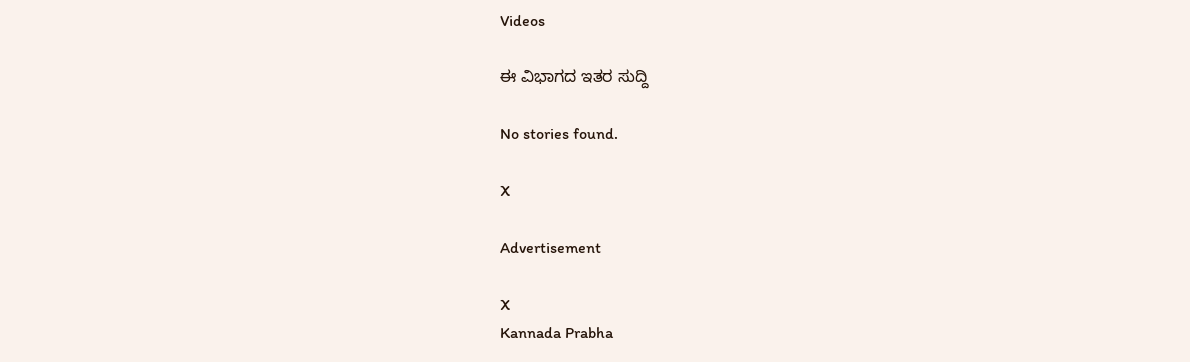Videos

ಈ ವಿಭಾಗದ ಇತರ ಸುದ್ದಿ

No stories found.

X

Advertisement

X
Kannada Prabha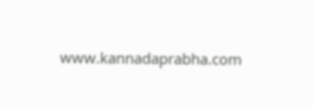www.kannadaprabha.com